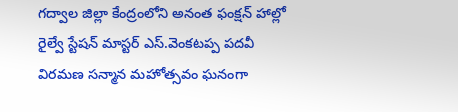గద్వాల జిల్లా కేంద్రంలోని అనంత ఫంక్షన్ హాల్లో రైల్వే స్టేషన్ మాస్టర్ ఎస్.వెంకటప్ప పదవీ విరమణ సన్మాన మహోత్సవం ఘనంగా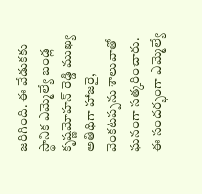జరిగింది. ఈ వేడుకకు స్థానిక ఎమ్మెల్యే బండ్ల కృష్ణమోహన్ రెడ్డి ముఖ్య అతిథిగా హాజరై, వెంకటప్పను శాలువాతో ఘనంగా సత్కరించారు. ఈ సందర్భంగా ఎమ్మెల్యే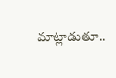మాట్లాడుతూ..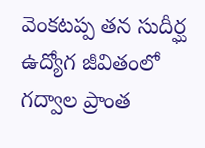వెంకటప్ప తన సుదీర్ఘ ఉద్యోగ జీవితంలో గద్వాల ప్రాంత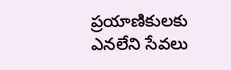ప్రయాణికులకు ఎనలేని సేవలు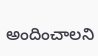అందించాలని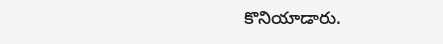కొనియాడారు.